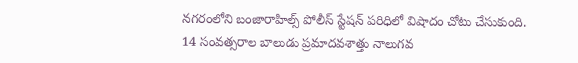నగరంలోని బంజారాహిల్స్ పోలీస్ స్టేషన్ పరిధిలో విషాదం చోటు చేసుకుంది. 14 సంవత్సరాల బాలుడు ప్రమాదవశాత్తు నాలుగవ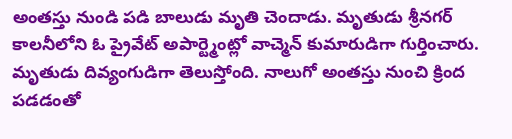అంతస్తు నుండి పడి బాలుడు మృతి చెందాడు. మృతుడు శ్రీనగర్ కాలనీలోని ఓ ప్రైవేట్ అపార్ట్మెంట్లో వాచ్మెన్ కుమారుడిగా గుర్తించారు. మృతుడు దివ్యంగుడిగా తెలుస్తోంది. నాలుగో అంతస్తు నుంచి క్రింద పడడంతో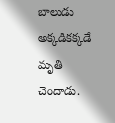బాలుడు అక్కడికక్కడే మృతి చెందాడు.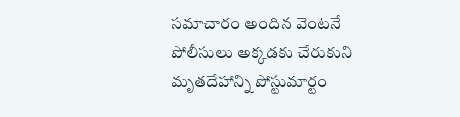సమాచారం అందిన వెంటనే పోలీసులు అక్కడకు చేరుకుని మృతదేహాన్ని పోస్టుమార్టం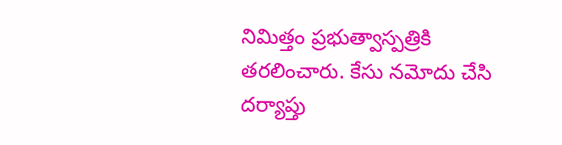నిమిత్తం ప్రభుత్వాస్పత్రికి తరలించారు. కేసు నమోదు చేసి దర్యాప్తు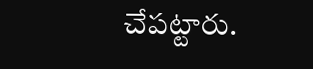చేపట్టారు.